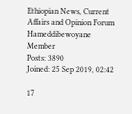Ethiopian News, Current Affairs and Opinion Forum
Hameddibewoyane
Member
Posts: 3890
Joined: 25 Sep 2019, 02:42

17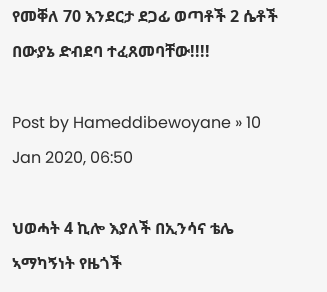የመቐለ 70 እንደርታ ደጋፊ ወጣቶች 2 ሴቶች በውያኔ ድብደባ ተፈጸመባቸው!!!!

Post by Hameddibewoyane » 10 Jan 2020, 06:50

ህወሓት 4 ኪሎ እያለች በኢንሳና ቴሌ ኣማካኝነት የዜጎች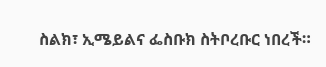ስልክ፣ ኢሜይልና ፌስቡክ ስትቦረቡር ነበረች።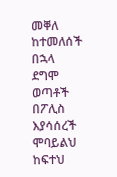መቐለ ከተመለሰች በኋላ ደግሞ ወጣቶች በፖሊስ እያሳሰረች ሞባይልህ ከፍተህ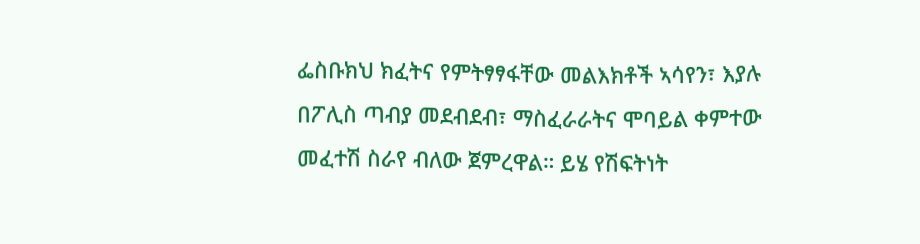ፌስቡክህ ክፈትና የምትፃፃፋቸው መልእክቶች ኣሳየን፣ እያሉ በፖሊስ ጣብያ መደብደብ፣ ማስፈራራትና ሞባይል ቀምተው መፈተሽ ስራየ ብለው ጀምረዋል። ይሄ የሽፍትነት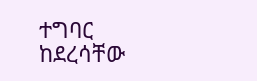ተግባር ከደረሳቸው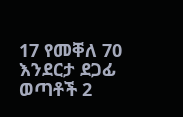17 የመቐለ 70 እንደርታ ደጋፊ ወጣቶች 2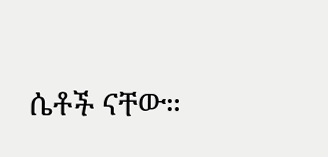ሴቶች ናቸው።